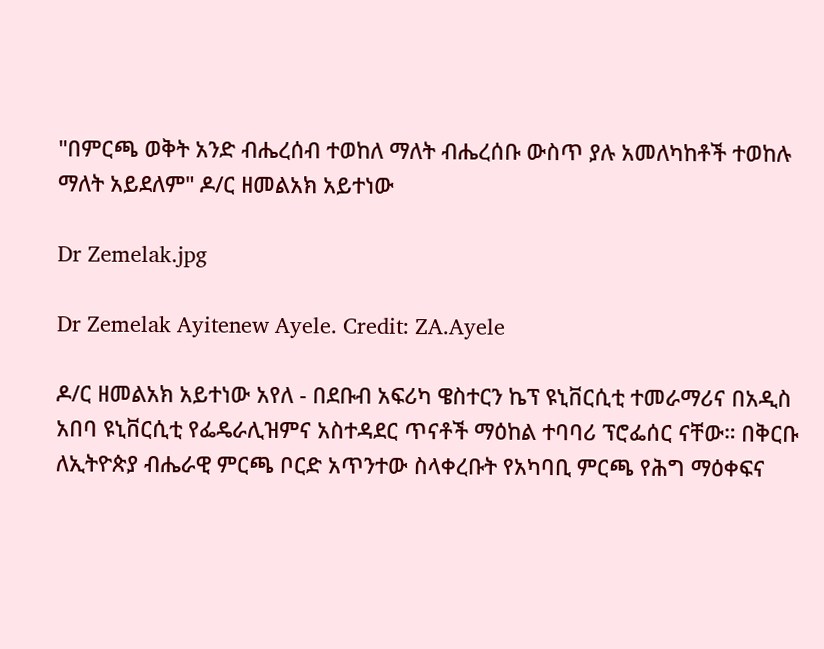"በምርጫ ወቅት አንድ ብሔረሰብ ተወከለ ማለት ብሔረሰቡ ውስጥ ያሉ አመለካከቶች ተወከሉ ማለት አይደለም" ዶ/ር ዘመልአክ አይተነው

Dr Zemelak.jpg

Dr Zemelak Ayitenew Ayele. Credit: ZA.Ayele

ዶ/ር ዘመልአክ አይተነው አየለ - በደቡብ አፍሪካ ዌስተርን ኬፕ ዩኒቨርሲቲ ተመራማሪና በአዲስ አበባ ዩኒቨርሲቲ የፌዴራሊዝምና አስተዳደር ጥናቶች ማዕከል ተባባሪ ፕሮፌሰር ናቸው። በቅርቡ ለኢትዮጵያ ብሔራዊ ምርጫ ቦርድ አጥንተው ስላቀረቡት የአካባቢ ምርጫ የሕግ ማዕቀፍና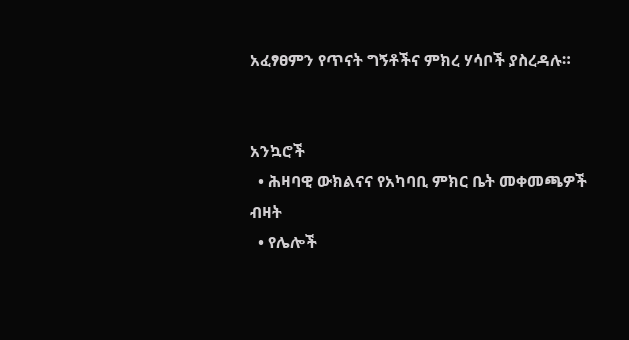አፈፃፀምን የጥናት ግኝቶችና ምክረ ሃሳቦች ያስረዳሉ።


አንኳሮች
  • ሕዛባዊ ውክልናና የአካባቢ ምክር ቤት መቀመጫዎች ብዛት
  • የሌሎች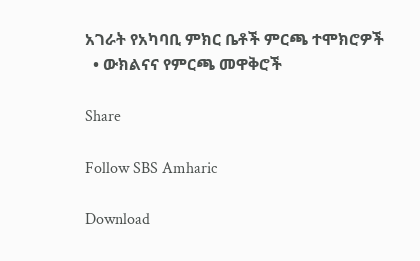አገራት የአካባቢ ምክር ቤቶች ምርጫ ተሞክሮዎች
  • ውክልናና የምርጫ መዋቅሮች

Share

Follow SBS Amharic

Download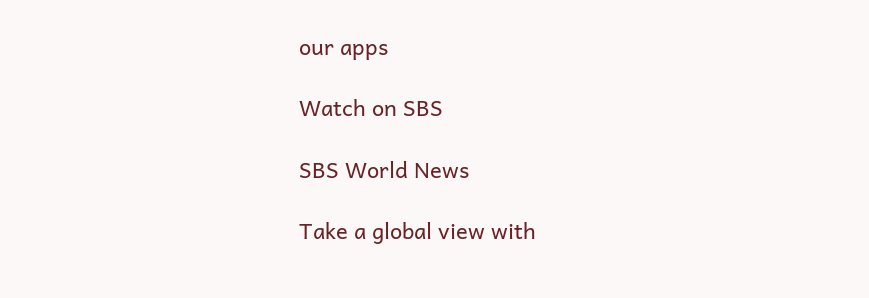our apps

Watch on SBS

SBS World News

Take a global view with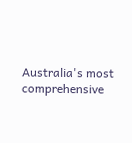Australia's most comprehensive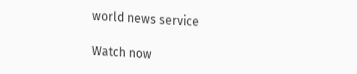world news service

Watch now